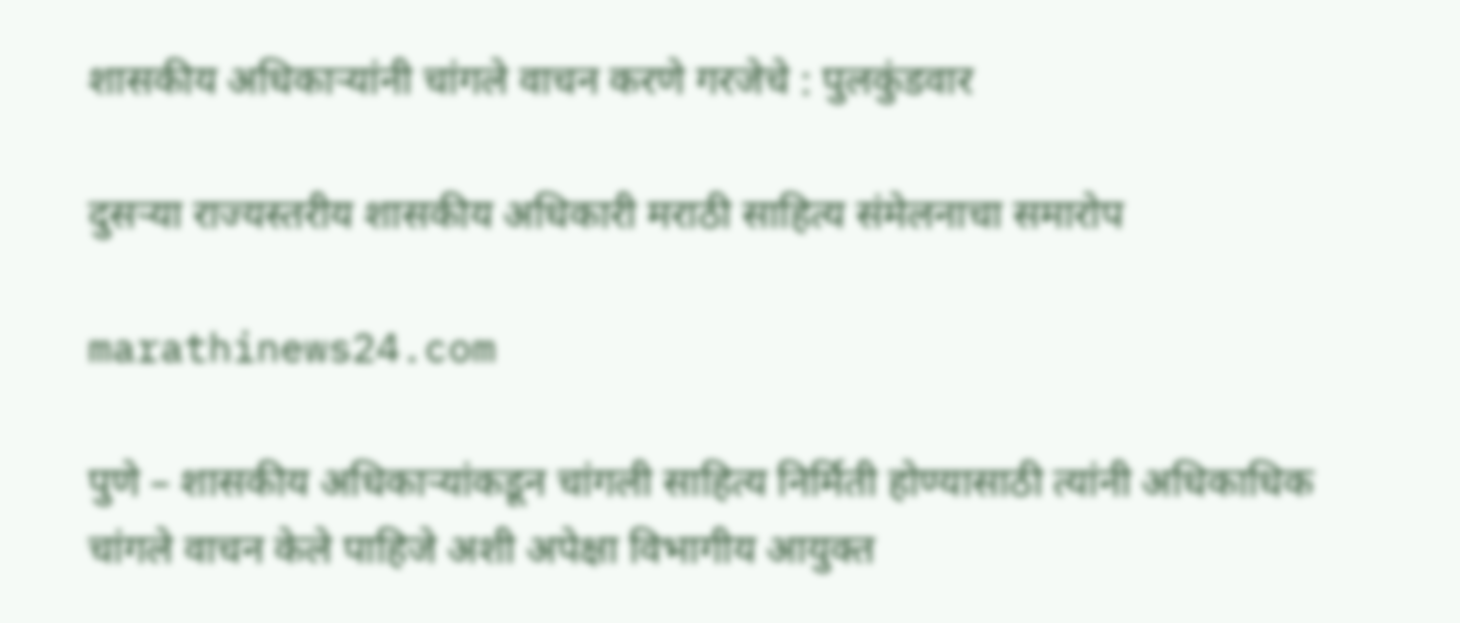शासकीय अधिकाऱ्यांनी चांगले वाचन करणे गरजेचे : पुलकुंडवार

दुसऱ्या राज्यस्तरीय शासकीय अधिकारी मराठी साहित्य संमेलनाचा समारोप

marathinews24.com

पुणे – शासकीय अधिकाऱ्यांकडून चांगली साहित्य निर्मिती होण्यासाठी त्यांनी अधिकाधिक चांगले वाचन केले पाहिजे अशी अपेक्षा विभागीय आयुक्त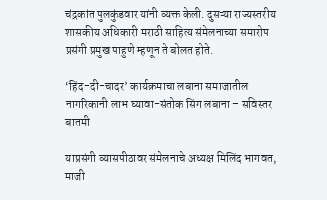चंद्रकांत पुलकुंडवार यांनी व्यक्त केली. दुसऱ्या राज्यस्तरीय शासकीय अधिकारी मराठी साहित्य संमेलनाच्या समारोप प्रसंगी प्रमुख पाहुणे म्हणून ते बोलत होते.

‘हिंद-दी-चादर’ कार्यक्रमाचा लबाना समाजातील नागरिकानी लाभ घ्यावा-संतोक सिंग लबाना – सविस्तर बातमी

याप्रसंगी व्यासपीठावर संमेलनाचे अध्यक्ष मिलिंद भागवत, माजी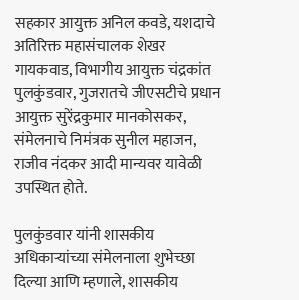सहकार आयुक्त अनिल कवडे, यशदाचे अतिरिक्त महासंचालक शेखर गायकवाड, विभागीय आयुक्त चंद्रकांत पुलकुंडवार, गुजरातचे जीएसटीचे प्रधान आयुक्त सुरेंद्रकुमार मानकोसकर, संमेलनाचे निमंत्रक सुनील महाजन, राजीव नंदकर आदी मान्यवर यावेळी उपस्थित होते.

पुलकुंडवार यांनी शासकीय अधिकाऱ्यांच्या संमेलनाला शुभेच्छा दिल्या आणि म्हणाले, शासकीय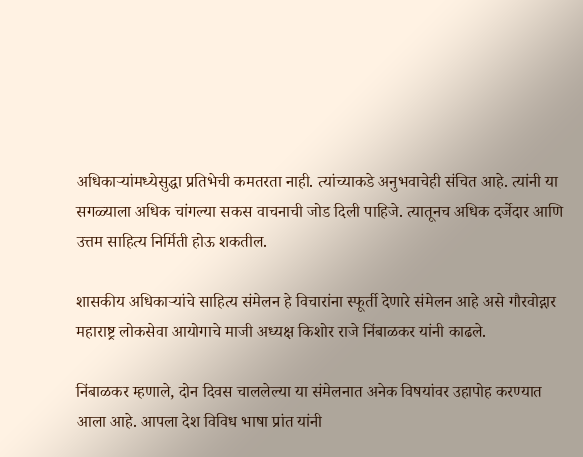अधिकाऱ्यांमध्येसुद्धा प्रतिभेची कमतरता नाही. त्यांच्याकडे अनुभवाचेही संचित आहे. त्यांनी या सगळ्याला अधिक चांगल्या सकस वाचनाची जोड दिली पाहिजे. त्यातूनच अधिक दर्जेदार आणि उत्तम साहित्य निर्मिती होऊ शकतील.

शासकीय अधिकाऱ्यांचे साहित्य संमेलन हे विचारांना स्फूर्ती देणारे संमेलन आहे असे गौरवोद्गार महाराष्ट्र लोकसेवा आयोगाचे माजी अध्यक्ष किशोर राजे निंबाळकर यांनी काढले.

निंबाळकर म्हणाले, दोन दिवस चाललेल्या या संमेलनात अनेक विषयांवर उहापोह करण्यात आला आहे. आपला देश विविध भाषा प्रांत यांनी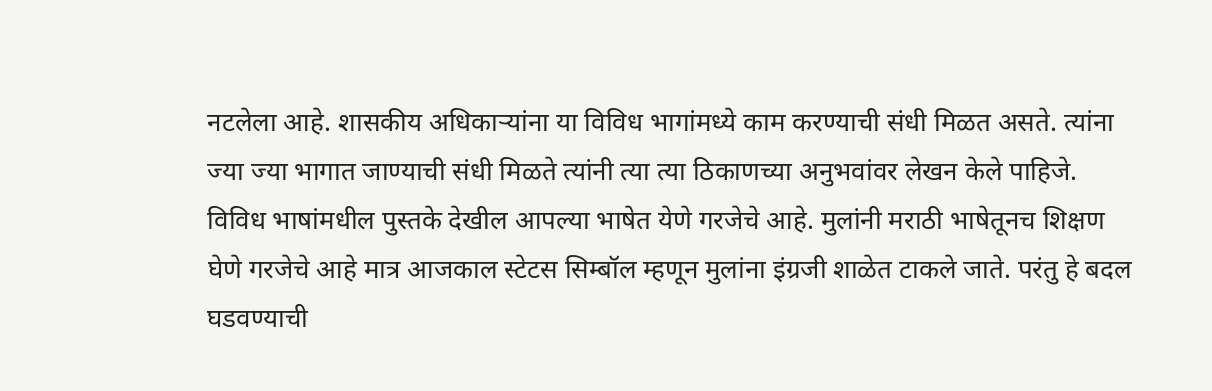नटलेला आहे. शासकीय अधिकाऱ्यांना या विविध भागांमध्ये काम करण्याची संधी मिळत असते. त्यांना ज्या ज्या भागात जाण्याची संधी मिळते त्यांनी त्या त्या ठिकाणच्या अनुभवांवर लेखन केले पाहिजे. विविध भाषांमधील पुस्तके देखील आपल्या भाषेत येणे गरजेचे आहे. मुलांनी मराठी भाषेतूनच शिक्षण घेणे गरजेचे आहे मात्र आजकाल स्टेटस सिम्बॉल म्हणून मुलांना इंग्रजी शाळेत टाकले जाते. परंतु हे बदल घडवण्याची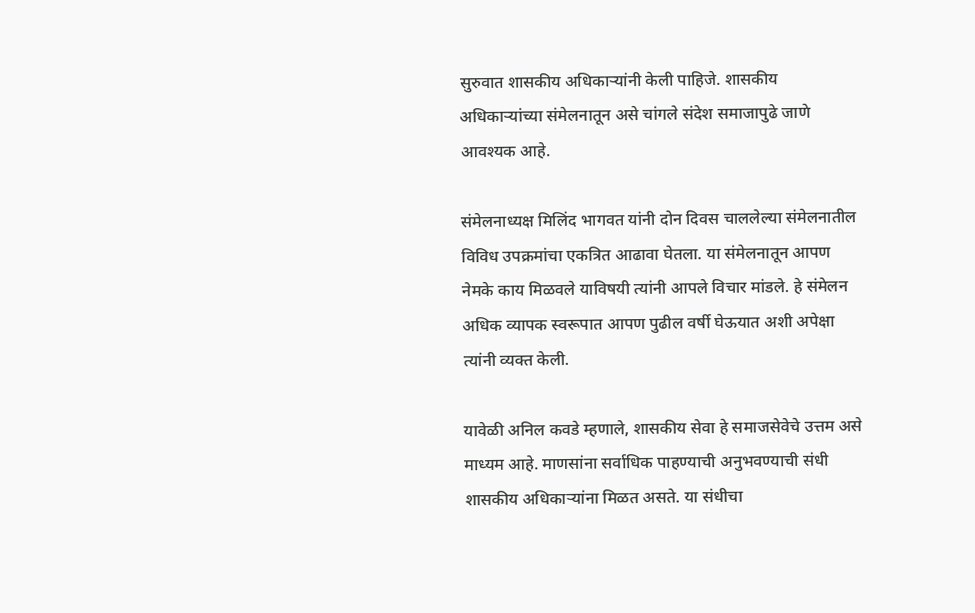सुरुवात शासकीय अधिकाऱ्यांनी केली पाहिजे. शासकीय अधिकाऱ्यांच्या संमेलनातून असे चांगले संदेश समाजापुढे जाणे आवश्यक आहे.

संमेलनाध्यक्ष मिलिंद भागवत यांनी दोन दिवस चाललेल्या संमेलनातील विविध उपक्रमांचा एकत्रित आढावा घेतला. या संमेलनातून आपण नेमके काय मिळवले याविषयी त्यांनी आपले विचार मांडले. हे संमेलन अधिक व्यापक स्वरूपात आपण पुढील वर्षी घेऊयात अशी अपेक्षा त्यांनी व्यक्त केली.

यावेळी अनिल कवडे म्हणाले, शासकीय सेवा हे समाजसेवेचे उत्तम असे माध्यम आहे. माणसांना सर्वाधिक पाहण्याची अनुभवण्याची संधी शासकीय अधिकाऱ्यांना मिळत असते. या संधीचा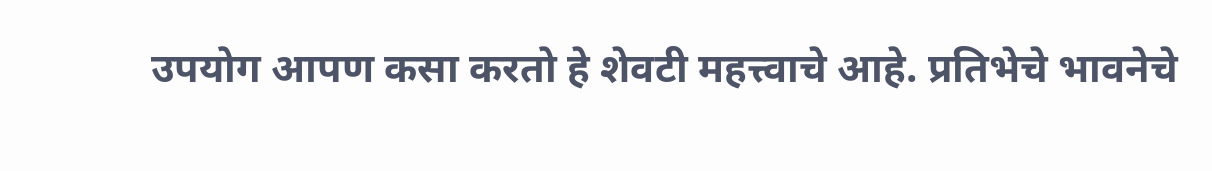उपयोग आपण कसा करतो हे शेवटी महत्त्वाचे आहे. प्रतिभेचे भावनेचे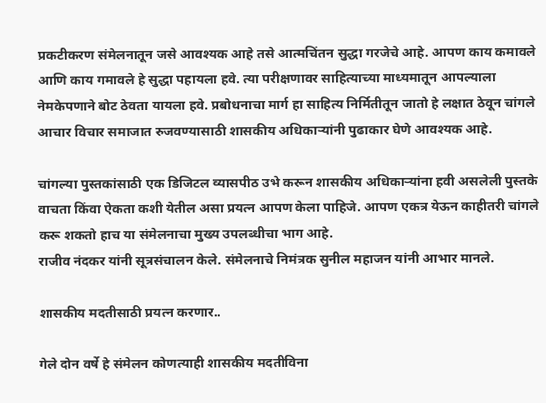प्रकटीकरण संमेलनातून जसे आवश्यक आहे तसे आत्मचिंतन सुद्धा गरजेचे आहे. आपण काय कमावले आणि काय गमावले हे सुद्धा पहायला हवे. त्या परीक्षणावर साहित्याच्या माध्यमातून आपल्याला नेमकेपणाने बोट ठेवता यायला हवे. प्रबोधनाचा मार्ग हा साहित्य निर्मितीतून जातो हे लक्षात ठेवून चांगले आचार विचार समाजात रुजवण्यासाठी शासकीय अधिकाऱ्यांनी पुढाकार घेणे आवश्यक आहे.

चांगल्या पुस्तकांसाठी एक डिजिटल व्यासपीठ उभे करून शासकीय अधिकाऱ्यांना हवी असलेली पुस्तके वाचता किंवा ऐकता कशी येतील असा प्रयत्न आपण केला पाहिजे. आपण एकत्र येऊन काहीतरी चांगले करू शकतो हाच या संमेलनाचा मुख्य उपलब्धीचा भाग आहे.
राजीव नंदकर यांनी सूत्रसंचालन केले. संमेलनाचे निमंत्रक सुनील महाजन यांनी आभार मानले.

शासकीय मदतीसाठी प्रयत्न करणार..

गेले दोन वर्षे हे संमेलन कोणत्याही शासकीय मदतीविना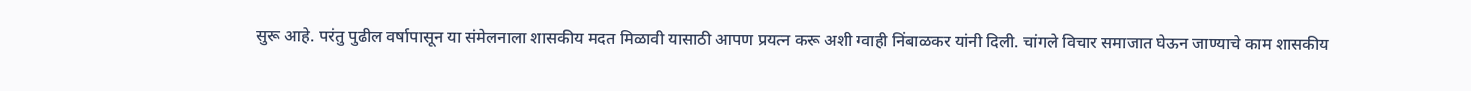सुरू आहे. परंतु पुढील वर्षापासून या संमेलनाला शासकीय मदत मिळावी यासाठी आपण प्रयत्न करू अशी ग्वाही निंबाळकर यांनी दिली. चांगले विचार समाजात घेऊन जाण्याचे काम शासकीय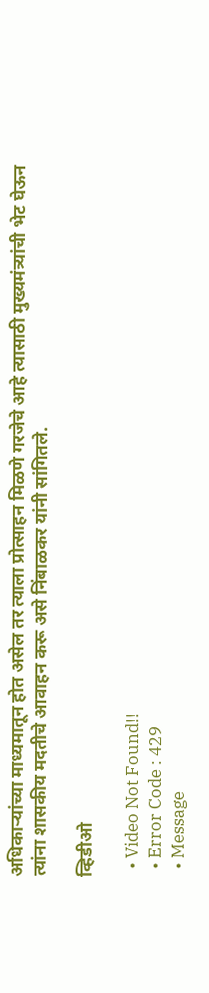अधिकाऱ्यांच्या माध्यमातून होत असेल तर त्याला प्रोत्साहन मिळणे गरजेचे आहे त्यासाठी मुख्यमंत्र्यांची भेट घेऊन त्यांना शासकीय मदतीचे आवाहन करू असे निंबाळकर यांनी सांगितले.

व्हिडीओ

  • Video Not Found!!
  • Error Code : 429
  • Message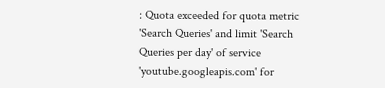: Quota exceeded for quota metric 'Search Queries' and limit 'Search Queries per day' of service 'youtube.googleapis.com' for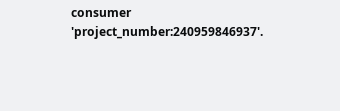consumer 'project_number:240959846937'.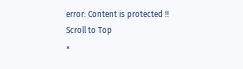error: Content is protected !!
Scroll to Top
×